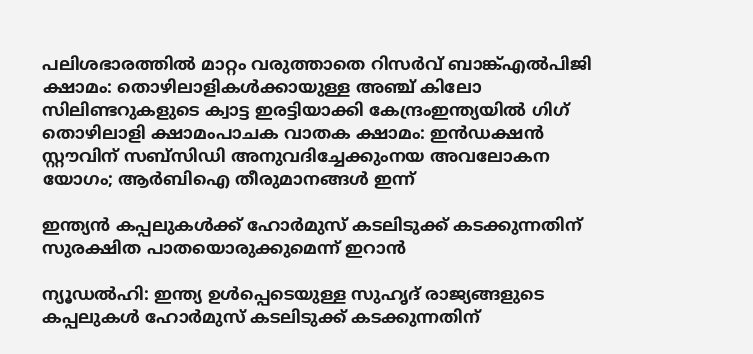പലിശഭാരത്തിൽ മാറ്റം വരുത്താതെ റിസർവ് ബാങ്ക്എൽപിജി ക്ഷാമം: തൊഴിലാളികൾക്കായുള്ള അഞ്ച് കിലോ സിലിണ്ടറുകളുടെ ക്വാട്ട ഇരട്ടിയാക്കി കേന്ദ്രംഇന്ത്യയിൽ ഗിഗ് തൊഴിലാളി ക്ഷാമംപാചക വാതക ക്ഷാമം: ഇൻഡക്ഷൻ സ്റ്റൗവിന് സബ്‌സിഡി അനുവദിച്ചേക്കുംനയ അവലോകന യോഗം; ആർബിഐ തീരുമാനങ്ങൾ ഇന്ന്

ഇന്ത്യൻ കപ്പലുകൾക്ക് ഹോർമുസ് കടലിടുക്ക് കടക്കുന്നതിന് സുരക്ഷിത പാതയൊരുക്കുമെന്ന് ഇറാൻ

ന്യൂഡൽഹി: ഇന്ത്യ ഉൾപ്പെടെയുള്ള സുഹൃദ് രാജ്യങ്ങളുടെ കപ്പലുകൾ ഹോർമുസ് കടലിടുക്ക് കടക്കുന്നതിന്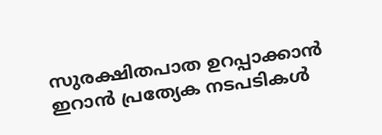സുരക്ഷിതപാത ഉറപ്പാക്കാൻ ഇറാൻ പ്രത്യേക നടപടികൾ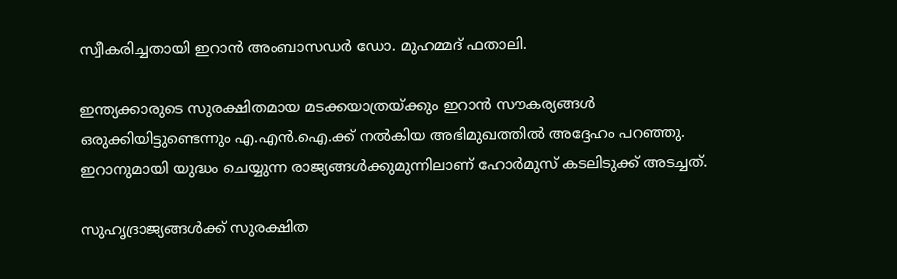സ്വീകരിച്ചതായി ഇറാൻ അംബാസഡർ ഡോ. മുഹമ്മദ് ഫതാലി.

ഇന്ത്യക്കാരുടെ സുരക്ഷിതമായ മടക്കയാത്രയ്ക്കും ഇറാൻ സൗകര്യങ്ങൾ ഒരുക്കിയിട്ടുണ്ടെന്നും എ.എൻ.ഐ.ക്ക് നൽകിയ അഭിമുഖത്തിൽ അദ്ദേഹം പറഞ്ഞു. ഇറാനുമായി യുദ്ധം ചെയ്യുന്ന രാജ്യങ്ങൾക്കുമുന്നിലാണ് ഹോർമുസ് കടലിടുക്ക് അടച്ചത്.

സുഹൃദ്രാജ്യങ്ങൾക്ക് സുരക്ഷിത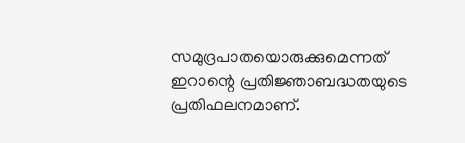സമുദ്രപാതയൊരുക്കുമെന്നത് ഇറാന്റെ പ്രതിജ്ഞാബദ്ധതയുടെ പ്രതിഫലനമാണ്.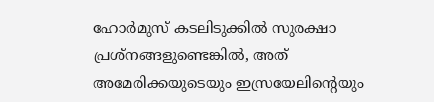ഹോർമുസ് കടലിടുക്കിൽ സുരക്ഷാ പ്രശ്‌നങ്ങളുണ്ടെങ്കിൽ, അത് അമേരിക്കയുടെയും ഇസ്രയേലിന്റെയും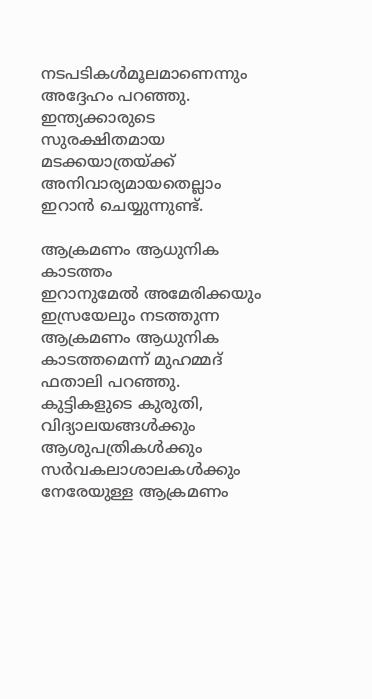നടപടികൾമൂലമാണെന്നും അദ്ദേഹം പറഞ്ഞു. ഇന്ത്യക്കാരുടെ സുരക്ഷിതമായ മടക്കയാത്രയ്ക്ക് അനിവാര്യമായതെല്ലാം ഇറാൻ ചെയ്യുന്നുണ്ട്.

ആക്രമണം ആധുനിക കാടത്തം
ഇറാനുമേൽ അമേരിക്കയും ഇസ്രയേലും നടത്തുന്ന ആക്രമണം ആധുനിക കാടത്തമെന്ന് മുഹമ്മദ് ഫതാലി പറഞ്ഞു. കുട്ടികളുടെ കുരുതി, വിദ്യാലയങ്ങൾക്കും ആശുപത്രികൾക്കും സർവകലാശാലകൾക്കും നേരേയുള്ള ആക്രമണം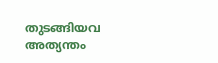തുടങ്ങിയവ അത്യന്തം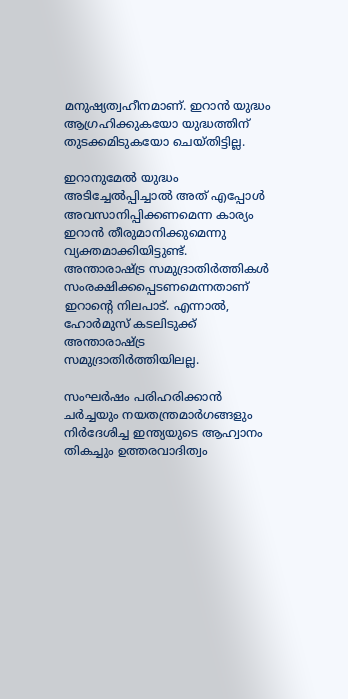മനുഷ്യത്വഹീനമാണ്. ഇറാൻ യുദ്ധം ആഗ്രഹിക്കുകയോ യുദ്ധത്തിന് തുടക്കമിടുകയോ ചെയ്തിട്ടില്ല.

ഇറാനുമേൽ യുദ്ധം അടിച്ചേൽപ്പിച്ചാൽ അത് എപ്പോൾ അവസാനിപ്പിക്കണമെന്ന കാര്യം ഇറാൻ തീരുമാനിക്കുമെന്നു വ്യക്തമാക്കിയിട്ടുണ്ട്. അന്താരാഷ്ട്ര സമുദ്രാതിർത്തികൾ സംരക്ഷിക്കപ്പെടണമെന്നതാണ് ഇറാന്റെ നിലപാട്. എന്നാൽ, ഹോർമുസ് കടലിടുക്ക് അന്താരാഷ്ട്ര സമുദ്രാതിർത്തിയിലല്ല.

സംഘർഷം പരിഹരിക്കാൻ ചർച്ചയും നയതന്ത്രമാർഗങ്ങളും നിർദേശിച്ച ഇന്ത്യയുടെ ആഹ്വാനം തികച്ചും ഉത്തരവാദിത്വം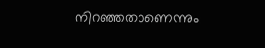നിറഞ്ഞതാണെന്നും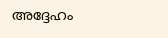അദ്ദേഹം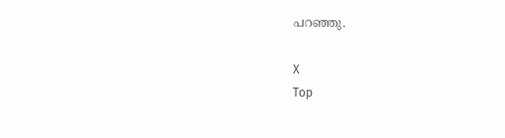പറഞ്ഞു.

X
Top